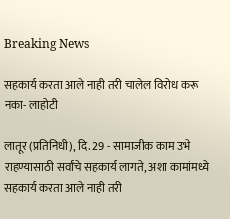Breaking News

सहकार्य करता आले नाही तरी चालेल विरोध करू नका- लाहोटी

लातूर (प्रतिनिधी), दि. 29 - सामाजीक काम उभे राहण्यासाठी सर्वांचे सहकार्य लागते, अशा कामांमध्ये सहकार्य करता आले नाही तरी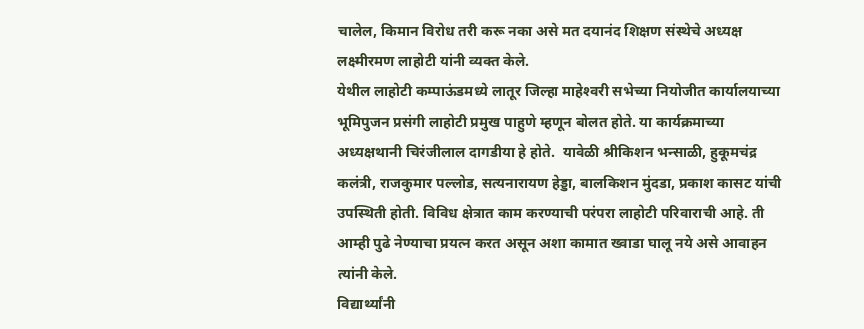चालेल, किमान विरोध तरी करू नका असे मत दयानंद शिक्षण संस्थेचे अध्यक्ष लक्ष्मीरमण लाहोटी यांनी व्यक्त केले.
येथील लाहोटी कम्पाऊंडमध्ये लातूर जिल्हा माहेश्‍वरी सभेच्या नियोजीत कार्यालयाच्या भूमिपुजन प्रसंगी लाहोटी प्रमुख पाहुणे म्हणून बोलत होते. या कार्यक्रमाच्या अध्यक्षथानी चिरंजीलाल दागडीया हे होते.  यावेळी श्रीकिशन भन्साळी, हुकूमचंद्र कलंत्री, राजकुमार पल्लोड, सत्यनारायण हेड्डा, बालकिशन मुंदडा, प्रकाश कासट यांची उपस्थिती होती. विविध क्षेत्रात काम करण्याची परंपरा लाहोटी परिवाराची आहे. ती आम्ही पुढे नेण्याचा प्रयत्न करत असून अशा कामात ख्वाडा घालू नये असे आवाहन त्यांनी केले.
विद्यार्थ्यांनी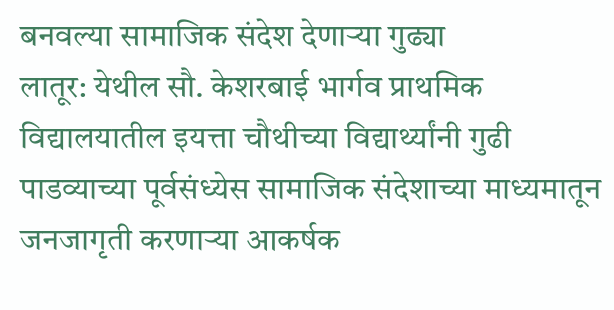बनवल्या सामाजिक संदेश देणार्‍या गुढ्या
लातूर: येथील सौ. केशरबाई भार्गव प्राथमिक विद्यालयातील इयत्ता चौथीच्या विद्यार्थ्यांनी गुढी पाडव्याच्या पूर्वसंध्येस सामाजिक संदेशाच्या माध्यमातून जनजागृती करणार्‍या आकर्षक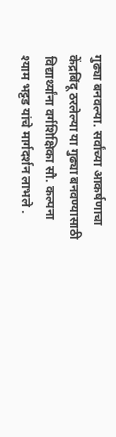गुढ्या बनवल्या. सर्वांच्या आकर्षणाचा केंद्रबिंदू ठरलेल्या या गुढ्या बनवण्यासाठी विद्यार्थ्यांना वर्गशिक्षिका सौ. कल्पना श्याम भट्टड यांचे मार्गदर्शन लाभले .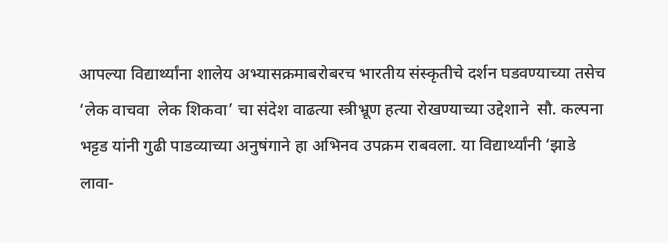आपल्या विद्यार्थ्यांना शालेय अभ्यासक्रमाबरोबरच भारतीय संस्कृतीचे दर्शन घडवण्याच्या तसेच      ‘लेक वाचवा  लेक शिकवा’ चा संदेश वाढत्या स्त्रीभ्रूण हत्या रोखण्याच्या उद्देशाने  सौ. कल्पना भट्टड यांनी गुढी पाडव्याच्या अनुषंगाने हा अभिनव उपक्रम राबवला. या विद्यार्थ्यांनी ‘झाडे लावा-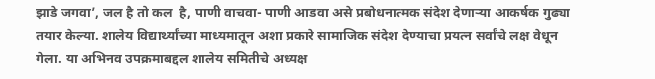झाडे जगवा’, जल है तो कल  है, पाणी वाचवा- पाणी आडवा असे प्रबोधनात्मक संदेश देणार्‍या आकर्षक गुढ्या तयार केल्या. शालेय विद्यार्थ्यांच्या माध्यमातून अशा प्रकारे सामाजिक संदेश देण्याचा प्रयत्न सर्वांचे लक्ष वेधून गेला. या अभिनव उपक्रमाबद्दल शालेय समितीचे अध्यक्ष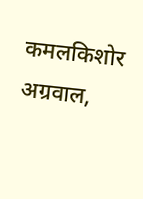कमलकिशोर अग्रवाल,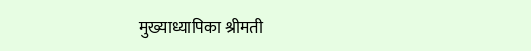मुख्याध्यापिका श्रीमती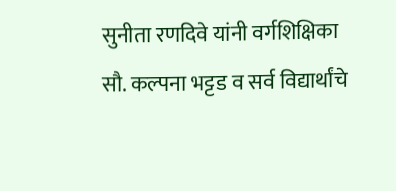सुनीता रणदिवे यांनी वर्गशिक्षिका सौ. कल्पना भट्टड व सर्व विद्यार्थांचे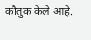कौतुक केले आहे.